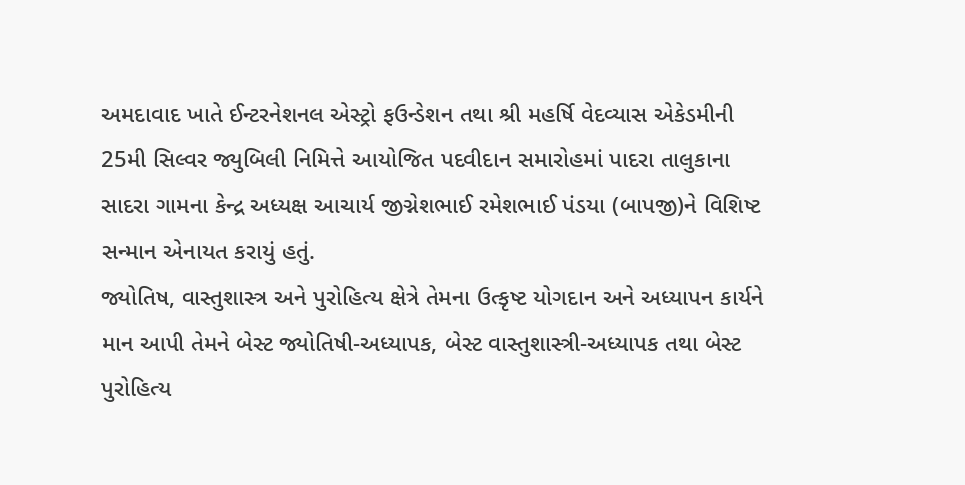અમદાવાદ ખાતે ઈન્ટરનેશનલ એસ્ટ્રો ફઉન્ડેશન તથા શ્રી મહર્ષિ વેદવ્યાસ એકેડમીની 25મી સિલ્વર જ્યુબિલી નિમિત્તે આયોજિત પદવીદાન સમારોહમાં પાદરા તાલુકાના સાદરા ગામના કેન્દ્ર અધ્યક્ષ આચાર્ય જીગ્નેશભાઈ રમેશભાઈ પંડયા (બાપજી)ને વિશિષ્ટ સન્માન એનાયત કરાયું હતું.
જ્યોતિષ, વાસ્તુશાસ્ત્ર અને પુરોહિત્ય ક્ષેત્રે તેમના ઉત્કૃષ્ટ યોગદાન અને અધ્યાપન કાર્યને માન આપી તેમને બેસ્ટ જ્યોતિષી-અધ્યાપક, બેસ્ટ વાસ્તુશાસ્ત્રી-અધ્યાપક તથા બેસ્ટ પુરોહિત્ય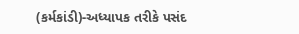(કર્મકાંડી)-અધ્યાપક તરીકે પસંદ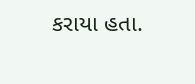કરાયા હતા.